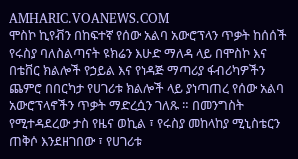AMHARIC.VOANEWS.COM
ሞስኮ ኪየቭን በከፍተኛ የሰው አልባ አውሮፕላን ጥቃት ከሰሰች
የሩስያ ባለስልጣናት ዩክሬን እሁድ ማለዳ ላይ በሞስኮ እና በቴቨር ክልሎች የኃይል እና የነዳጅ ማጣሪያ ፋብሪካዎችን ጨምሮ በበርካታ የሀገሪቱ ክልሎች ላይ ያነጣጠረ የሰው አልባ አውሮፕላኖችን ጥቃት ማድረሷን ገለጹ ። በመንግስት የሚተዳደረው ታስ የዜና ወኪል ፣ የሩስያ መከላከያ ሚኒስቴርን ጠቅሶ እንደዘገበው ፣ የሀገሪቱ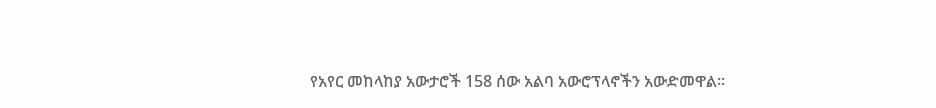የአየር መከላከያ አውታሮች 158 ሰው አልባ አውሮፕላኖችን አውድመዋል።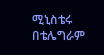ሚኒስቴሩ በቴሌግራም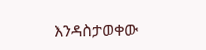እንዳስታወቀው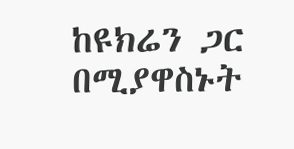ከዩክሬን ጋር በሚያዋስኑት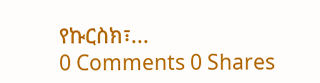የኩርስክ፣...
0 Comments 0 Shares